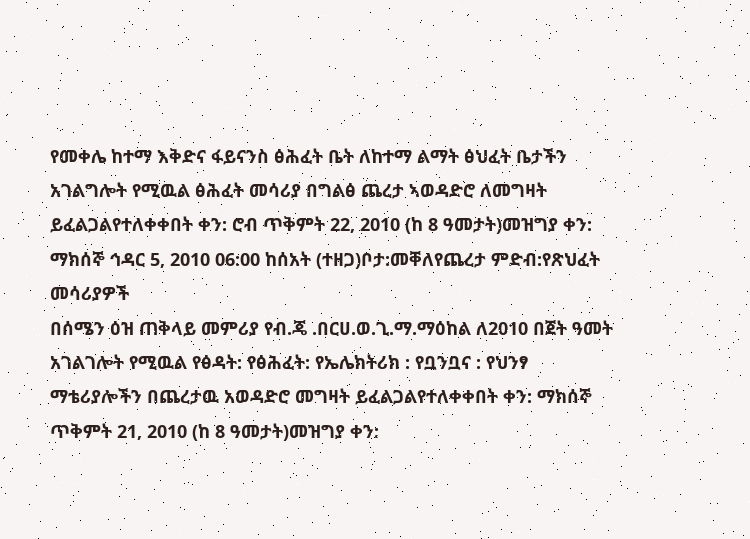የመቀሌ ከተማ እቅድና ፋይናንስ ፅሕፈት ቤት ለከተማ ልማት ፅህፈት ቤታችን አገልግሎት የሚዉል ፅሕፈት መሳሪያ በግልፅ ጨረታ ኣወዳድሮ ለመግዛት ይፈልጋልየተለቀቀበት ቀን: ሮብ ጥቅምት 22, 2010 (ከ 8 ዓመታት)መዝግያ ቀን: ማክሰኞ ኅዳር 5, 2010 06:00 ከሰአት (ተዘጋ)ቦታ:መቐለየጨረታ ምድብ:የጽህፈት መሳሪያዎች
በሰሜን ዕዝ ጠቅላይ መምሪያ የብ.ጄ .በርሀ.ወ.ጊ.ማ.ማዕከል ለ2010 በጀት ዓመት አገልገሎት የሚዉል የፅዳት: የፅሕፈት: የኤሌክትሪክ : የቧንቧና : የህንፃ ማቴሪያሎችን በጨረታዉ አወዳድሮ መግዛት ይፈልጋልየተለቀቀበት ቀን: ማክሰኞ ጥቅምት 21, 2010 (ከ 8 ዓመታት)መዝግያ ቀን: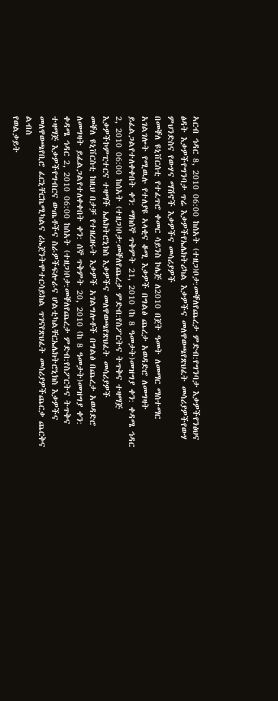ኣርብ ኅዳር 8, 2010 06:00 ከሰአት (ተዘጋ)ቦታ:መቐለየጨረታ ምድብ:የግንባታ እቃዎችየንፅህና ፅዳት እቃዎችየግንባታ ጥሬ እቃዎችየኤሌክትሪካል እቃዎችና መለዋወጫየጽህፈት መሳሪያዎችየውሃ ምህንድስና የውሃና ማሽኖች እቃዎችና መሳሪያዎች
በመቐለ ዩኒቨርሰቲ የተፈጥሮ ቀመር ሳይንስ ኮሌጅ ለ2010 በጀት ዓመት ለመማር ማሰተማር አገልገሎት የሚዉሉ የተለያዩ ኣላቂና ቆሚ እቃዎች በግልፅ ጨረታ አወዳድሮ ለመግዛት ይፈልጋልየተለቀቀበት ቀን: ማክሰኞ ጥቅምት 21, 2010 (ከ 8 ዓመታት)መዝግያ ቀን: ቀዳሜ ኅዳር 2, 2010 06:00 ከሰአት (ተዘጋ)ቦታ:መቐለየጨረታ ምድብ:የስፖርትና ትጥቅና ተዛማጅ እቃዎችኮምፒተርና ተዛማች ኤሌክትሮኒክስ እቃዎችና መለዋወጫየጽህፈት መሳሪያዎች
መቐለ ዩኒቨርስቲ ከዚህ በታቻ የተዘረዘሩት እቃዎች አገልግሎቶች በግልፅ በጨረታ አወዳድሮ ለመግዛት ይፈልጋልየተለቀቀበት ቀን: ሰኞ ጥቅምት 20, 2010 (ከ 8 ዓመታት)መዝግያ ቀን: ቀዳሜ ኅዳር 2, 2010 06:00 ከሰአት (ተዘጋ)ቦታ:መቐለየጨረታ ምድብ:የስፖርትና ትጥቅና ተዛማጅ እቃዎችየግብርና ውጤቶችና ስራዎችፍሎራና ሆልቲካልቸርኤሌክትሮኒክስ እቃዎችና መለዋወጫየቢሮ ፈርኒቸርኬሚካልና ሪኤጀንትሞተርሳይክል ጥገናየጽህፈት መሳሪያዎችጨርቃ ጨርቅና ልብስ
የወልቃይት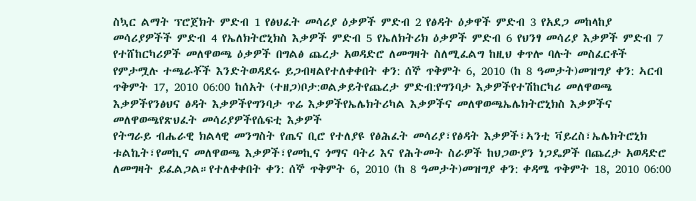ስኳር ልማት ፕሮጀክት ምድብ 1 የፅህፈት መሳሪያ ዕቃዎች ምድብ 2 የፅዳት ዕቃዋች ምድብ 3 የአደጋ መከላከያ መሳሪያዎችች ምድብ 4 የኤለክትሮኒክስ እቃዎች ምድብ 5 የኤለክትሪክ ዕቃዎች ምድብ 6 የህንፃ መሳሪያ እቃዎች ምድብ 7 የተሸከርካሪዎች መለዋወጫ ዕቃዎች በግልፅ ጨረታ አወዳድሮ ለመግዛት ስለሚፈልግ ከዚህ ቀጥሎ ባሉት መስፈርቶች የምታሟሉ ተጫራቾች እንድትወዳደሩ ይጋብዛልየተለቀቀበት ቀን: ሰኞ ጥቅምት 6, 2010 (ከ 8 ዓመታት)መዝግያ ቀን: ኣርብ ጥቅምት 17, 2010 06:00 ከሰአት (ተዘጋ)ቦታ:ወልቃይትየጨረታ ምድብ:የግንባታ እቃዎችየተሽከርካሪ መለዋወጫ እቃዎችየንፅህና ፅዳት እቃዎችየግንባታ ጥሬ እቃዎችየኤሌክትሪካል እቃዎችና መለዋወጫኤሌክትሮኒክስ እቃዎችና መለዋወጫየጽህፈት መሳሪያዎችየሴፍቲ እቃዎች
የትግራይ ብሔራዊ ክልላዊ መንግስት የጤና ቢሮ የተለያዩ የፅሕፈት መሳሪያ፣የፅዳት እቃዎች፣ኣንቲ ቫይረስ፣ኤሌክትሮኒክ ቱልኬት፣የመኪና መለዋወጫ እቃዎች፣የመኪና ጎማና ባትሪ እና የሕትመት ስራዎች ከህጋውያን ነጋዴዎች በጨረታ አወዳድሮ ለመግዛት ይፈልጋል።የተለቀቀበት ቀን: ሰኞ ጥቅምት 6, 2010 (ከ 8 ዓመታት)መዝግያ ቀን: ቀዳሜ ጥቅምት 18, 2010 06:00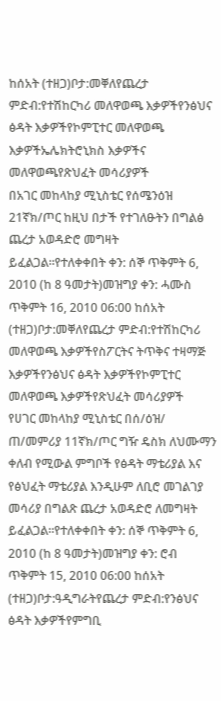ከሰአት (ተዘጋ)ቦታ:መቐለየጨረታ ምድብ:የተሽከርካሪ መለዋወጫ እቃዎችየንፅህና ፅዳት እቃዎችየኮምፒተር መለዋወጫ እቃዎችኤሌክትሮኒክስ እቃዎችና መለዋወጫየጽህፈት መሳሪያዎች
በአገር መከላከያ ሚኒስቴር የሰሜንዕዝ 21ኛክ/ጦር ከዚህ በታች የተገለፁትን በግልፅ ጨረታ አወዳድሮ መግዛት ይፈልጋል።የተለቀቀበት ቀን: ሰኞ ጥቅምት 6, 2010 (ከ 8 ዓመታት)መዝግያ ቀን: ሓሙስ ጥቅምት 16, 2010 06:00 ከሰአት (ተዘጋ)ቦታ:መቐለየጨረታ ምድብ:የተሽከርካሪ መለዋወጫ እቃዎችየስፖርትና ትጥቅና ተዛማጅ እቃዎችየንፅህና ፅዳት እቃዎችየኮምፒተር መለዋወጫ እቃዎችየጽህፈት መሳሪያዎች
የሀገር መከላከያ ሚኒስቴር በሰ/ዕዝ/ ጠ/መምሪያ 11ኛክ/ጦር ግዥ ዴስክ ለህሙማን ቀለብ የሚውል ምግቦች የፅዳት ማቴሪያል እና የፅህፈት ማቴሪያል እንዲሁም ለቢሮ መገልገያ መሳሪያ በግልጽ ጨረታ አወዳድሮ ለመግዛት ይፈልጋል።የተለቀቀበት ቀን: ሰኞ ጥቅምት 6, 2010 (ከ 8 ዓመታት)መዝግያ ቀን: ሮብ ጥቅምት 15, 2010 06:00 ከሰአት (ተዘጋ)ቦታ:ዓዲግራትየጨረታ ምድብ:የንፅህና ፅዳት እቃዎችየምግቢ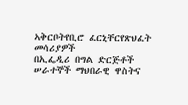ኣቅርቦትየቢሮ ፈርኒቸርየጽህፈት መሳሪያዎች
በኢፌዲሪ በግል ድርጅቶች ሠራተኞች ማህበራዊ ዋስትና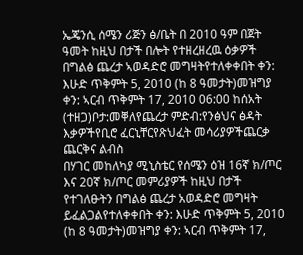ኤጄንሲ ሰሜን ሪጅን ፅ/ቤት በ 2010 ዓም በጀት ዓመት ከዚህ በታች በሎት የተዘረዘረዉ ዕቃዎች በግልፅ ጨረታ ኣወዳድሮ መግዛትየተለቀቀበት ቀን: እሁድ ጥቅምት 5, 2010 (ከ 8 ዓመታት)መዝግያ ቀን: ኣርብ ጥቅምት 17, 2010 06:00 ከሰአት (ተዘጋ)ቦታ:መቐለየጨረታ ምድብ:የንፅህና ፅዳት እቃዎችየቢሮ ፈርኒቸርየጽህፈት መሳሪያዎችጨርቃ ጨርቅና ልብስ
በሃገር መከለካያ ሚኒስቴር የሰሜን ዕዝ 16ኛ ክ/ጦር እና 20ኛ ክ/ጦር መምሪያዎች ከዚህ በታች የተገለፁትን በግልፅ ጨረታ አወዳድሮ መግዛት ይፈልጋልየተለቀቀበት ቀን: እሁድ ጥቅምት 5, 2010 (ከ 8 ዓመታት)መዝግያ ቀን: ኣርብ ጥቅምት 17,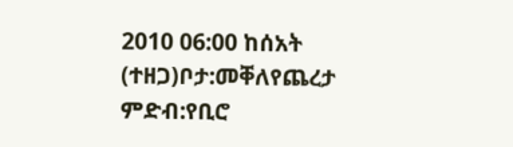2010 06:00 ከሰአት (ተዘጋ)ቦታ:መቐለየጨረታ ምድብ:የቢሮ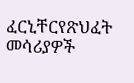ፈርኒቸርየጽህፈት መሳሪያዎች